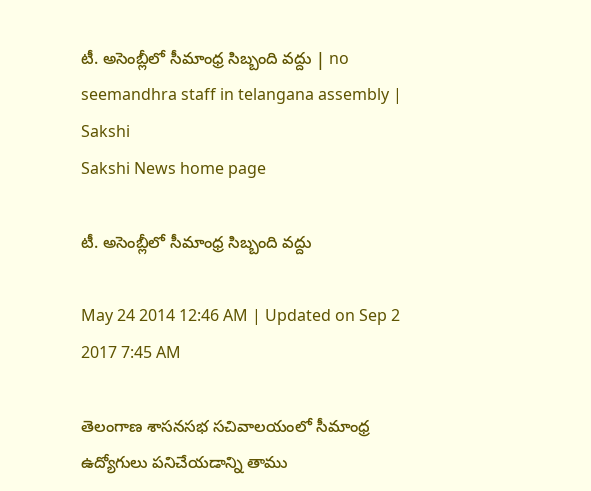టీ. అసెంబ్లీలో సీమాంధ్ర సిబ్బంది వద్దు | no seemandhra staff in telangana assembly | Sakshi
Sakshi News home page

టీ. అసెంబ్లీలో సీమాంధ్ర సిబ్బంది వద్దు

May 24 2014 12:46 AM | Updated on Sep 2 2017 7:45 AM

తెలంగాణ శాసనసభ సచివాలయంలో సీమాంధ్ర ఉద్యోగులు పనిచేయడాన్ని తాము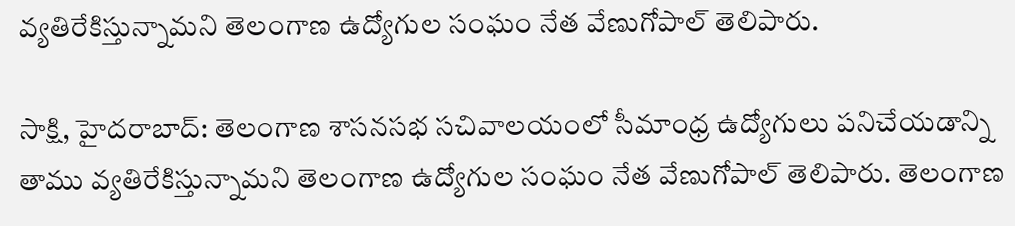వ్యతిరేకిస్తున్నామని తెలంగాణ ఉద్యోగుల సంఘం నేత వేణుగోపాల్ తెలిపారు.

సాక్షి, హైదరాబాద్: తెలంగాణ శాసనసభ సచివాలయంలో సీమాంధ్ర ఉద్యోగులు పనిచేయడాన్ని తాము వ్యతిరేకిస్తున్నామని తెలంగాణ ఉద్యోగుల సంఘం నేత వేణుగోపాల్ తెలిపారు. తెలంగాణ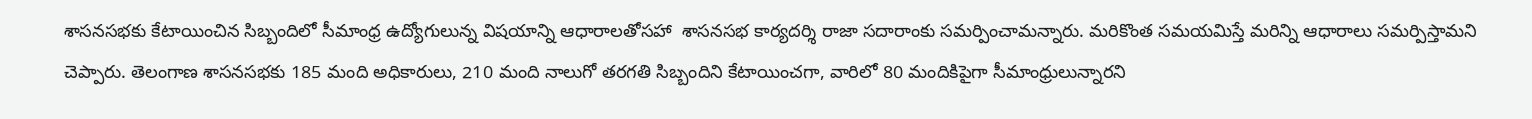శాసనసభకు కేటాయించిన సిబ్బందిలో సీమాంధ్ర ఉద్యోగులున్న విషయాన్ని ఆధారాలతోసహా  శాసనసభ కార్యదర్శి రాజా సదారాంకు సమర్పించామన్నారు. మరికొంత సమయమిస్తే మరిన్ని ఆధారాలు సమర్పిస్తామని చెప్పారు. తెలంగాణ శాసనసభకు 185 మంది అధికారులు, 210 మంది నాలుగో తరగతి సిబ్బందిని కేటాయించగా, వారిలో 80 మందికిపైగా సీమాంధ్రులున్నారని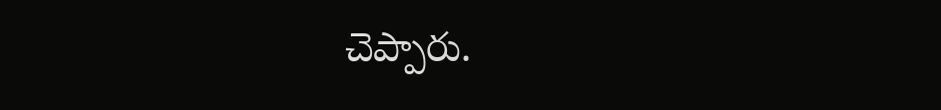చెప్పారు.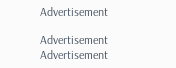Advertisement

Advertisement
Advertisement